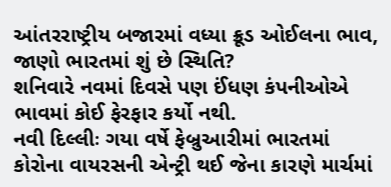આંતરરાષ્ટ્રીય બજારમાં વધ્યા ક્રૂડ ઓઈલના ભાવ, જાણો ભારતમાં શું છે સ્થિતિ?
શનિવારે નવમાં દિવસે પણ ઈંધણ કંપનીઓએ ભાવમાં કોઈ ફેરફાર કર્યો નથી.
નવી દિલ્લીઃ ગયા વર્ષે ફેબ્રુઆરીમાં ભારતમાં કોરોના વાયરસની એન્ટ્રી થઈ જેના કારણે માર્ચમાં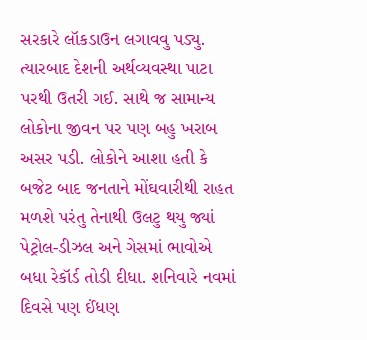સરકારે લૉકડાઉન લગાવવુ પડ્યુ. ત્યારબાદ દેશની અર્થવ્યવસ્થા પાટા પરથી ઉતરી ગઈ. સાથે જ સામાન્ય લોકોના જીવન પર પણ બહુ ખરાબ અસર પડી. લોકોને આશા હતી કે બજેટ બાદ જનતાને મોંઘવારીથી રાહત મળશે પરંતુ તેનાથી ઉલટુ થયુ જ્યાં પેટ્રોલ-ડીઝલ અને ગેસમાં ભાવોએ બધા રેકૉર્ડ તોડી દીધા. શનિવારે નવમાં દિવસે પણ ઈંધણ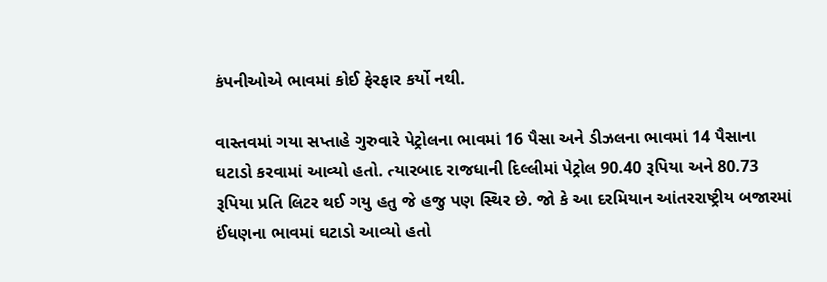કંપનીઓએ ભાવમાં કોઈ ફેરફાર કર્યો નથી.

વાસ્તવમાં ગયા સપ્તાહે ગુરુવારે પેટ્રોલના ભાવમાં 16 પૈસા અને ડીઝલના ભાવમાં 14 પૈસાના ઘટાડો કરવામાં આવ્યો હતો. ત્યારબાદ રાજધાની દિલ્લીમાં પેટ્રોલ 90.40 રૂપિયા અને 80.73 રૂપિયા પ્રતિ લિટર થઈ ગયુ હતુ જે હજુ પણ સ્થિર છે. જો કે આ દરમિયાન આંતરરાષ્ટ્રીય બજારમાં ઈંધણના ભાવમાં ઘટાડો આવ્યો હતો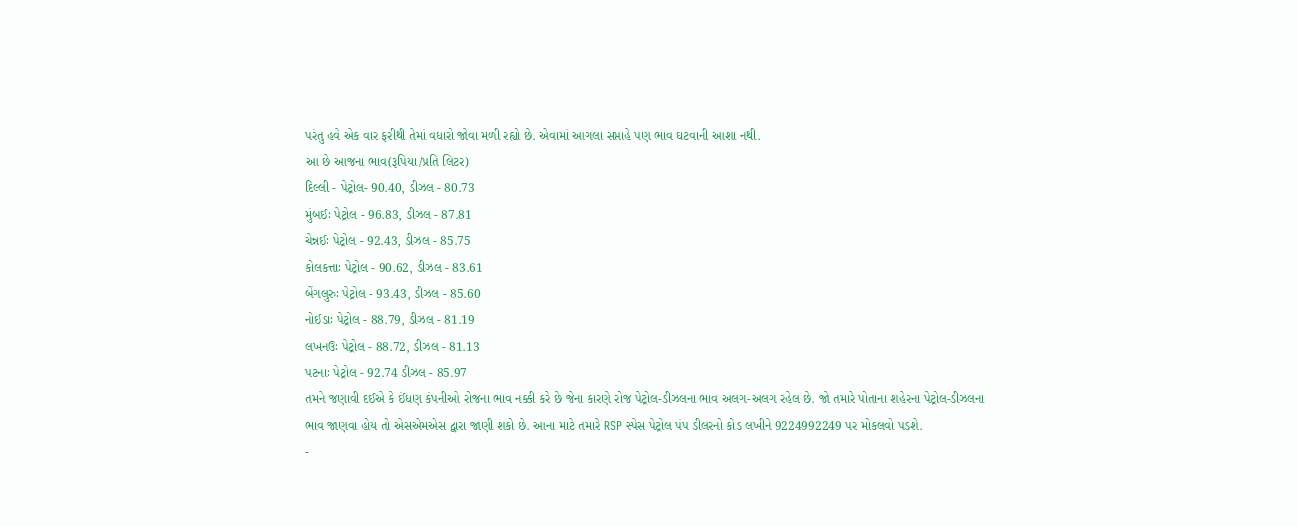પરંતુ હવે એક વાર ફરીથી તેમાં વધારો જોવા મળી રહ્યો છે. એવામાં આગલા સપ્તાહે પણ ભાવ ઘટવાની આશા નથી.
આ છે આજના ભાવ(રૂપિયા/પ્રતિ લિટર)
દિલ્લી - પેટ્રોલ- 90.40, ડીઝલ - 80.73
મુંબઈઃ પેટ્રોલ - 96.83, ડીઝલ - 87.81
ચેન્નઈઃ પેટ્રોલ - 92.43, ડીઝલ - 85.75
કોલકત્તાઃ પેટ્રોલ - 90.62, ડીઝલ - 83.61
બેંગલુરુઃ પેટ્રોલ - 93.43, ડીઝલ - 85.60
નોઈડાઃ પેટ્રોલ - 88.79, ડીઝલ - 81.19
લખનઉઃ પેટ્રોલ - 88.72, ડીઝલ - 81.13
પટનાઃ પેટ્રોલ - 92.74 ડીઝલ - 85.97
તમને જણાવી દઈએ કે ઈંધણ કંપનીઓ રોજના ભાવ નક્કી કરે છે જેના કારણે રોજ પેટ્રોલ-ડીઝલના ભાવ અલગ-અલગ રહેલ છે. જો તમારે પોતાના શહેરના પેટ્રોલ-ડીઝલના ભાવ જાણવા હોય તો એસએમએસ દ્વારા જાણી શકો છે. આના માટે તમારે RSP સ્પેસ પેટ્રોલ પંપ ડીલરનો કોડ લખીને 9224992249 પર મોકલવો પડશે.
-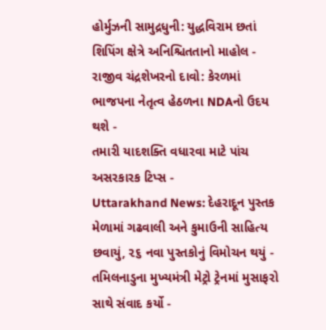હોર્મુઝની સામુદ્રધુની: યુદ્ધવિરામ છતાં શિપિંગ ક્ષેત્રે અનિશ્ચિતતાનો માહોલ -
રાજીવ ચંદ્રશેખરનો દાવો: કેરળમાં ભાજપના નેતૃત્વ હેઠળના NDAનો ઉદય થશે -
તમારી યાદશક્તિ વધારવા માટે પાંચ અસરકારક ટિપ્સ -
Uttarakhand News: દેહરાદૂન પુસ્તક મેળામાં ગઢવાલી અને કુમાઉની સાહિત્ય છવાયું, ૨૬ નવા પુસ્તકોનું વિમોચન થયું -
તમિલનાડુના મુખ્યમંત્રી મેટ્રો ટ્રેનમાં મુસાફરો સાથે સંવાદ કર્યો -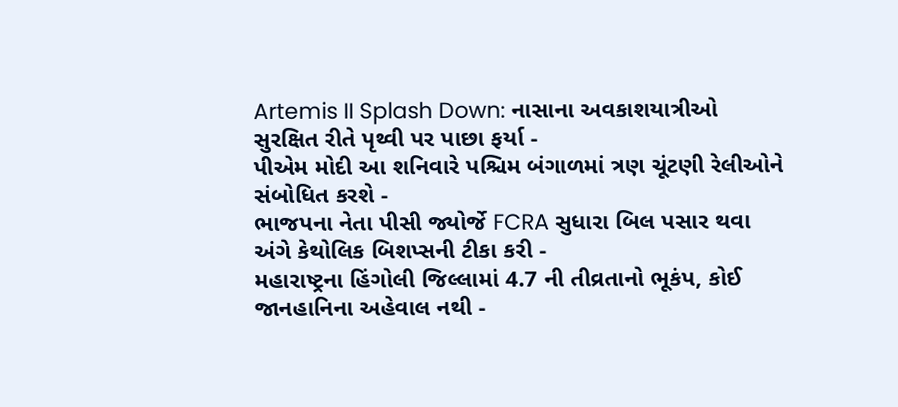Artemis II Splash Down: નાસાના અવકાશયાત્રીઓ સુરક્ષિત રીતે પૃથ્વી પર પાછા ફર્યા -
પીએમ મોદી આ શનિવારે પશ્ચિમ બંગાળમાં ત્રણ ચૂંટણી રેલીઓને સંબોધિત કરશે -
ભાજપના નેતા પીસી જ્યોર્જે FCRA સુધારા બિલ પસાર થવા અંગે કેથોલિક બિશપ્સની ટીકા કરી -
મહારાષ્ટ્રના હિંગોલી જિલ્લામાં 4.7 ની તીવ્રતાનો ભૂકંપ, કોઈ જાનહાનિના અહેવાલ નથી -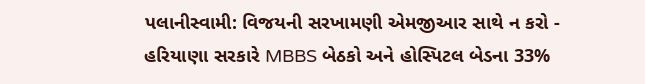પલાનીસ્વામી: વિજયની સરખામણી એમજીઆર સાથે ન કરો -
હરિયાણા સરકારે MBBS બેઠકો અને હોસ્પિટલ બેડના 33%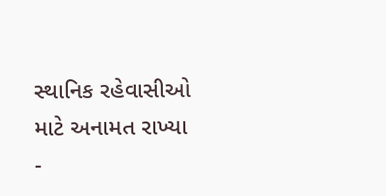સ્થાનિક રહેવાસીઓ માટે અનામત રાખ્યા -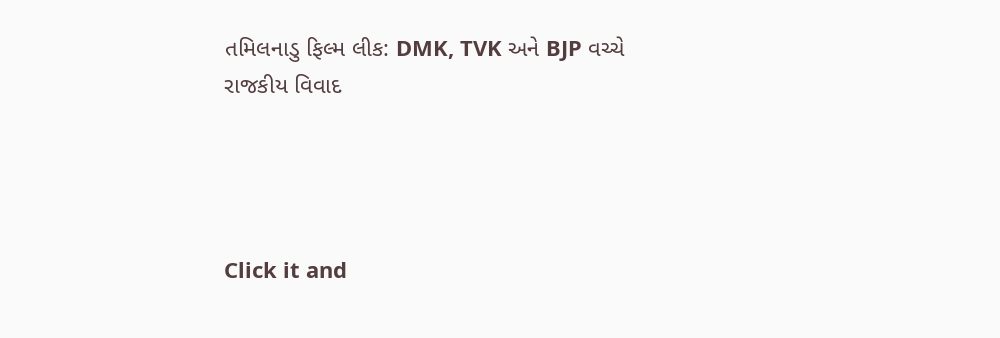તમિલનાડુ ફિલ્મ લીક: DMK, TVK અને BJP વચ્ચે રાજકીય વિવાદ




Click it and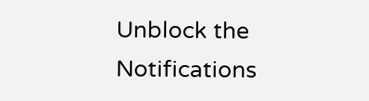Unblock the Notifications